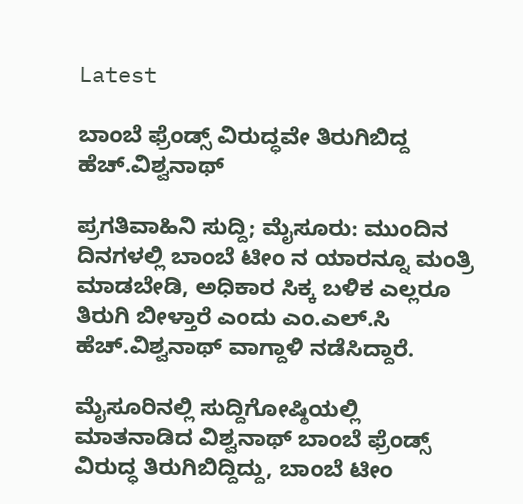Latest

ಬಾಂಬೆ ಫ್ರೆಂಡ್ಸ್ ವಿರುದ್ಧವೇ ತಿರುಗಿಬಿದ್ದ ಹೆಚ್.ವಿಶ್ವನಾಥ್

ಪ್ರಗತಿವಾಹಿನಿ ಸುದ್ದಿ; ಮೈಸೂರು: ಮುಂದಿನ ದಿನಗಳಲ್ಲಿ ಬಾಂಬೆ ಟೀಂ ನ ಯಾರನ್ನೂ ಮಂತ್ರಿ ಮಾಡಬೇಡಿ, ಅಧಿಕಾರ ಸಿಕ್ಕ ಬಳಿಕ ಎಲ್ಲರೂ ತಿರುಗಿ ಬೀಳ್ತಾರೆ ಎಂದು ಎಂ.ಎಲ್.ಸಿ ಹೆಚ್.ವಿಶ್ವನಾಥ್ ವಾಗ್ದಾಳಿ ನಡೆಸಿದ್ದಾರೆ.

ಮೈಸೂರಿನಲ್ಲಿ ಸುದ್ದಿಗೋಷ್ಠಿಯಲ್ಲಿ ಮಾತನಾಡಿದ ವಿಶ್ವನಾಥ್ ಬಾಂಬೆ ಫ್ರೆಂಡ್ಸ್ ವಿರುದ್ಧ ತಿರುಗಿಬಿದ್ದಿದ್ದು, ಬಾಂಬೆ ಟೀಂ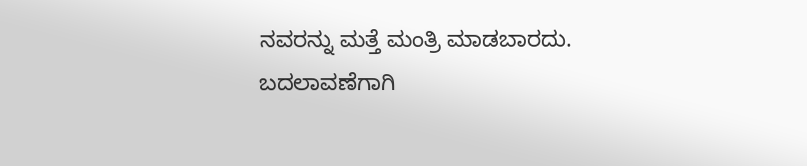ನವರನ್ನು ಮತ್ತೆ ಮಂತ್ರಿ ಮಾಡಬಾರದು. ಬದಲಾವಣೆಗಾಗಿ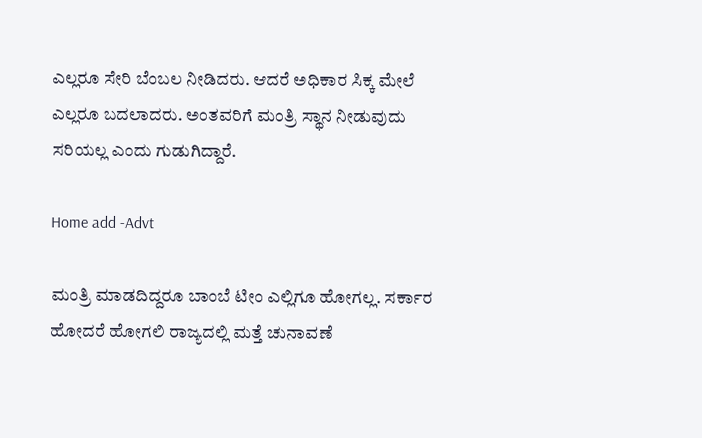ಎಲ್ಲರೂ ಸೇರಿ ಬೆಂಬಲ ನೀಡಿದರು. ಆದರೆ ಅಧಿಕಾರ ಸಿಕ್ಕ ಮೇಲೆ ಎಲ್ಲರೂ ಬದಲಾದರು. ಅಂತವರಿಗೆ ಮಂತ್ರಿ ಸ್ಥಾನ ನೀಡುವುದು ಸರಿಯಲ್ಲ ಎಂದು ಗುಡುಗಿದ್ದಾರೆ.

Home add -Advt

ಮಂತ್ರಿ ಮಾಡದಿದ್ದರೂ ಬಾಂಬೆ ಟೀಂ ಎಲ್ಲಿಗೂ ಹೋಗಲ್ಲ. ಸರ್ಕಾರ ಹೋದರೆ ಹೋಗಲಿ ರಾಜ್ಯದಲ್ಲಿ ಮತ್ತೆ ಚುನಾವಣೆ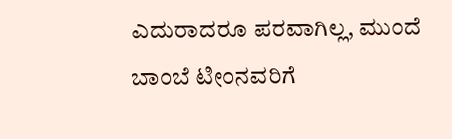ಎದುರಾದರೂ ಪರವಾಗಿಲ್ಲ, ಮುಂದೆ ಬಾಂಬೆ ಟೀಂನವರಿಗೆ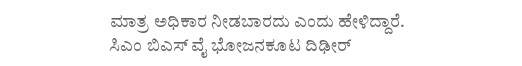ಮಾತ್ರ ಅಧಿಕಾರ ನೀಡಬಾರದು ಎಂದು ಹೇಳಿದ್ದಾರೆ.
ಸಿಎಂ ಬಿಎಸ್ ವೈ ಭೋಜನಕೂಟ ದಿಢೀರ್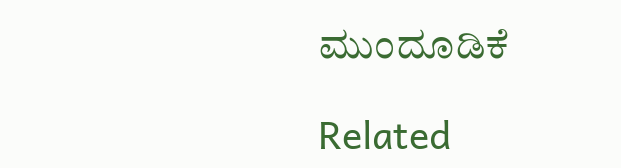ಮುಂದೂಡಿಕೆ

Related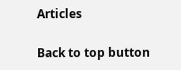Articles

Back to top button